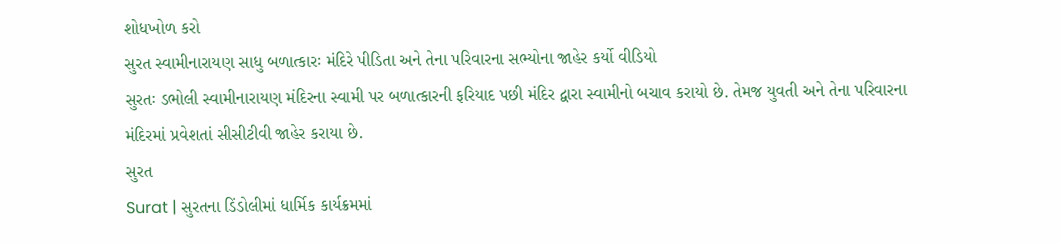શોધખોળ કરો
સુરત સ્વામીનારાયણ સાધુ બળાત્કારઃ મંદિરે પીડિતા અને તેના પરિવારના સભ્યોના જાહેર કર્યો વીડિયો
સુરતઃ ડભોલી સ્વામીનારાયણ મંદિરના સ્વામી પર બળાત્કારની ફરિયાદ પછી મંદિર દ્વારા સ્વામીનો બચાવ કરાયો છે. તેમજ યુવતી અને તેના પરિવારના મંદિરમાં પ્રવેશતાં સીસીટીવી જાહેર કરાયા છે.
સુરત
Surat | સુરતના ડિંડોલીમાં ધાર્મિક કાર્યક્રમમાં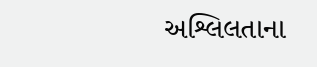અશ્લિલતાના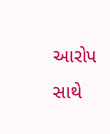આરોપ સાથે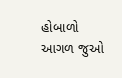હોબાળો
આગળ જુઓ